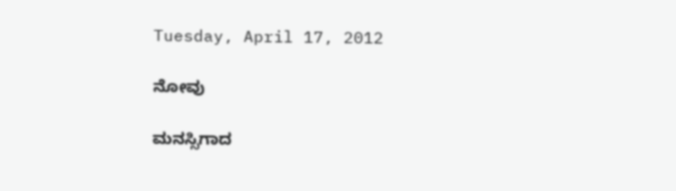Tuesday, April 17, 2012

ನೋವು

ಮನಸ್ಸಿಗಾದ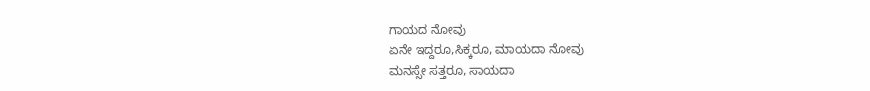ಗಾಯದ ನೋವು
ಏನೇ ಇದ್ದರೂ,ಸಿಕ್ಕರೂ, ಮಾಯದಾ ನೋವು
ಮನಸ್ಸೇ ಸತ್ತರೂ, ಸಾಯದಾ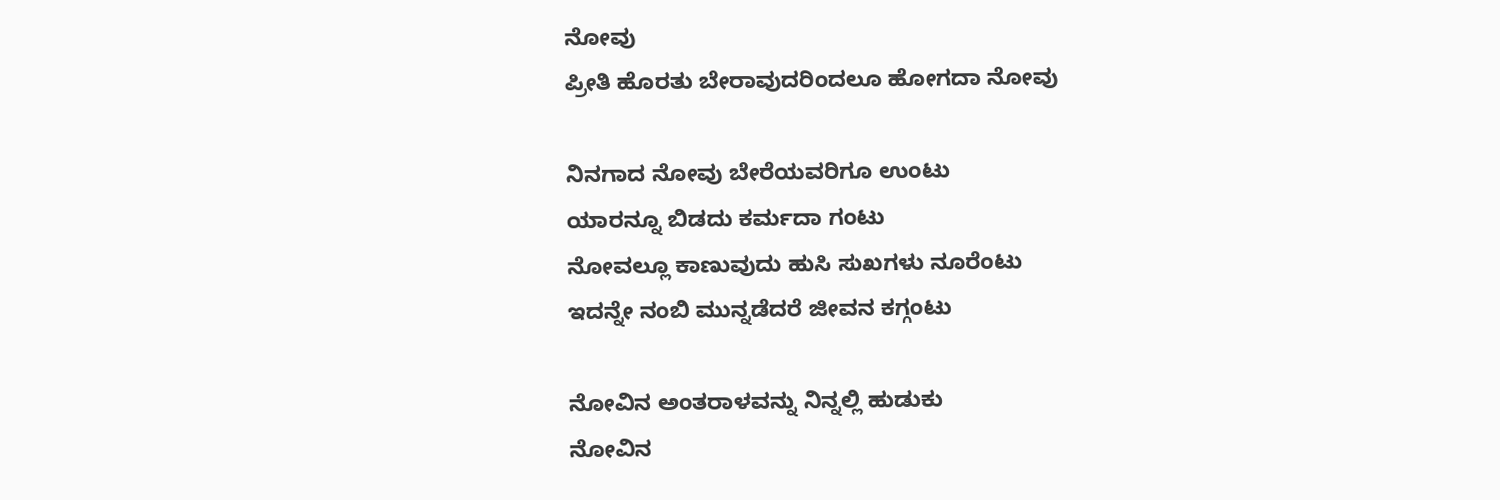ನೋವು
ಪ್ರೀತಿ ಹೊರತು ಬೇರಾವುದರಿಂದಲೂ ಹೋಗದಾ ನೋವು

ನಿನಗಾದ ನೋವು ಬೇರೆಯವರಿಗೂ ಉಂಟು
ಯಾರನ್ನೂ ಬಿಡದು ಕರ್ಮದಾ ಗಂಟು
ನೋವಲ್ಲೂ ಕಾಣುವುದು ಹುಸಿ ಸುಖಗಳು ನೂರೆಂಟು
ಇದನ್ನೇ ನಂಬಿ ಮುನ್ನಡೆದರೆ ಜೀವನ ಕಗ್ಗಂಟು

ನೋವಿನ ಅಂತರಾಳವನ್ನು ನಿನ್ನಲ್ಲಿ ಹುಡುಕು
ನೋವಿನ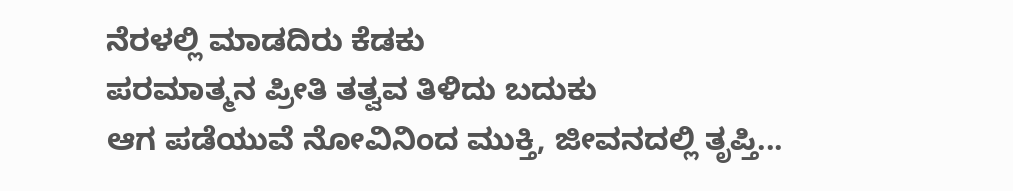ನೆರಳಲ್ಲಿ ಮಾಡದಿರು ಕೆಡಕು
ಪರಮಾತ್ಮನ ಪ್ರೀತಿ ತತ್ವವ ತಿಳಿದು ಬದುಕು
ಆಗ ಪಡೆಯುವೆ ನೋವಿನಿಂದ ಮುಕ್ತಿ, ಜೀವನದಲ್ಲಿ ತೃಪ್ತಿ...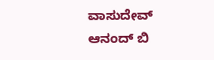ವಾಸುದೇವ್ ಆನಂದ್ ಬಿ